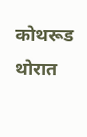कोथरूड थोरात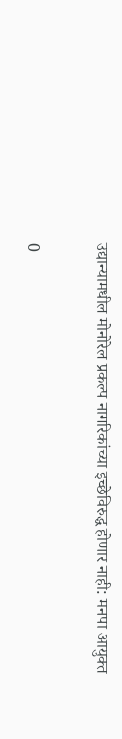उद्यान्यामधील मोनोरेल प्रकल्प नागरिकांच्या इच्छेविरुद्ध होणार नाही: मनपा आयुक्त

0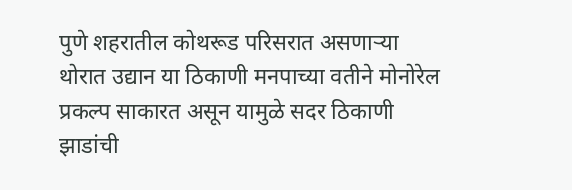पुणे शहरातील कोथरूड परिसरात असणाऱ्या थोरात उद्यान या ठिकाणी मनपाच्या वतीने मोनोरेल प्रकल्प साकारत असून यामुळे सदर ठिकाणी झाडांची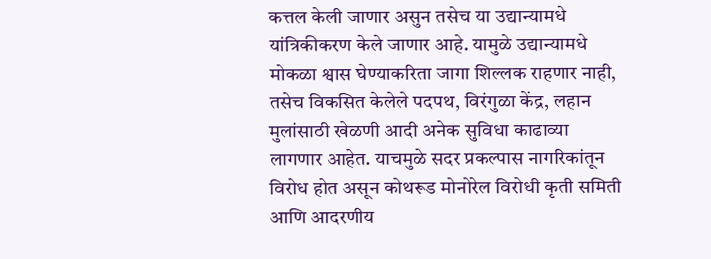कत्तल केली जाणार असुन तसेच या उद्यान्यामधे यांत्रिकीकरण केले जाणार आहे. यामुळे उद्यान्यामधे मोकळा श्वास घेण्याकरिता जागा शिल्लक राहणार नाही, तसेच विकसित केलेले पदपथ, विरंगुळा केंद्र, लहान मुलांसाठी खेळणी आदी अनेक सुविधा काढाव्या लागणार आहेत. याचमुळे सदर प्रकल्पास नागरिकांतून विरोध होत असून कोथरूड मोनोरेल विरोधी कृती समिती आणि आदरणीय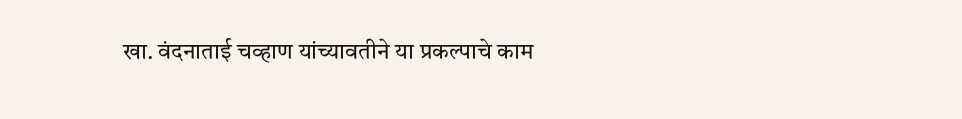खा. वंदनाताई चव्हाण यांच्यावतीने या प्रकल्पाचे काम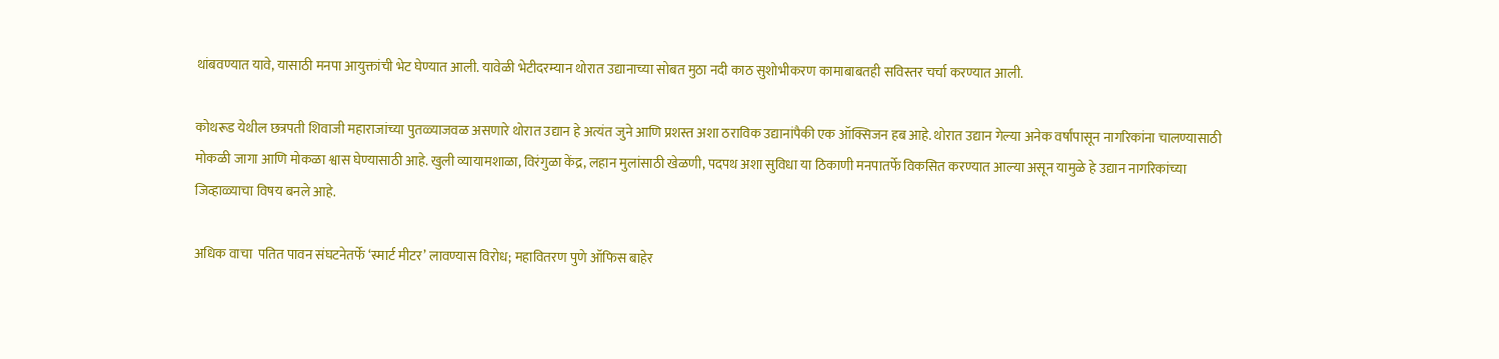थांबवण्यात यावे, यासाठी मनपा आयुक्तांची भेट घेण्यात आली. यावेळी भेटीदरम्यान थोरात उद्यानाच्या सोबत मुठा नदी काठ सुशोभीकरण कामाबाबतही सविस्तर चर्चा करण्यात आली.

कोथरूड येथील छत्रपती शिवाजी महाराजांच्या पुतळ्याजवळ असणारे थोरात उद्यान हे अत्यंत जुने आणि प्रशस्त अशा ठराविक उद्यानांपैकी एक ऑक्सिजन हब आहे. थोरात उद्यान गेल्या अनेक वर्षांपासून नागरिकांना चालण्यासाठी मोकळी जागा आणि मोकळा श्वास घेण्यासाठी आहे. खुली व्यायामशाळा, विरंगुळा केंद्र, लहान मुलांसाठी खेळणी, पदपथ अशा सुविधा या ठिकाणी मनपातर्फे विकसित करण्यात आल्या असून यामुळे हे उद्यान नागरिकांच्या जिव्हाळ्याचा विषय बनले आहे.

अधिक वाचा  पतित पावन संघटनेतर्फे ‘स्मार्ट मीटर’ लावण्यास विरोध; महावितरण पुणे ऑफिस बाहेर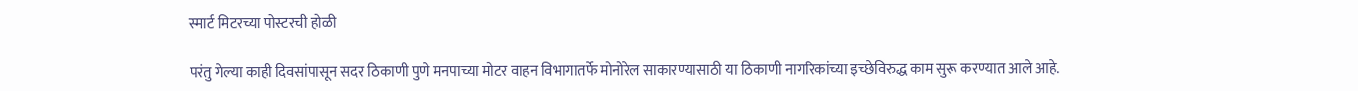स्मार्ट मिटरच्या पोस्टरची होळी

परंतु गेल्या काही दिवसांपासून सदर ठिकाणी पुणे मनपाच्या मोटर वाहन विभागातर्फे मोनोरेल साकारण्यासाठी या ठिकाणी नागरिकांच्या इच्छेविरुद्ध काम सुरू करण्यात आले आहे.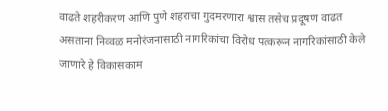वाढते शहरीकरण आणि पुणे शहराचा गुदमरणारा श्वास तसेच प्रदूषण वाढत असताना निव्वळ मनोरंजनासाठी नागरिकांचा विरोध पत्करून नागरिकांसाठी केले जाणारे हे विकासकाम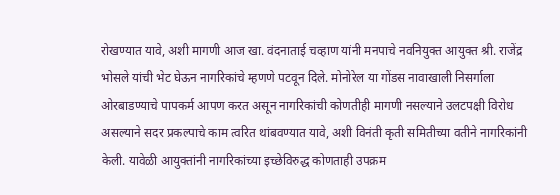रोखण्यात यावे, अशी मागणी आज खा. वंदनाताई चव्हाण यांनी मनपाचे नवनियुक्त आयुक्त श्री. राजेंद्र भोसले यांची भेट घेऊन नागरिकांचे म्हणणे पटवून दिले. मोनोरेल या गोंडस नावाखाली निसर्गाला ओरबाडण्याचे पापकर्म आपण करत असून नागरिकांची कोणतीही मागणी नसल्याने उलटपक्षी विरोध असल्याने सदर प्रकल्पाचे काम त्वरित थांबवण्यात यावे, अशी विनंती कृती समितीच्या वतीने नागरिकांनी केली. यावेळी आयुक्तांनी नागरिकांच्या इच्छेविरुद्ध कोणताही उपक्रम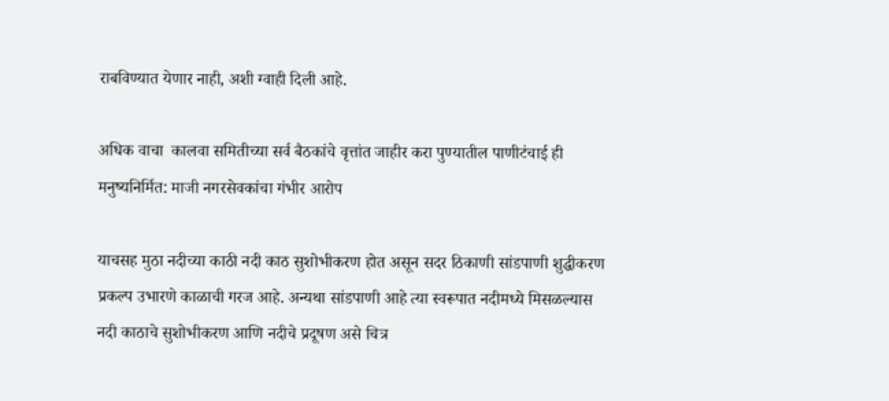राबविण्यात येणार नाही, अशी ग्वाही दिली आहे.

अधिक वाचा  कालवा समितीच्या सर्व बैठकांचे वृत्तांत जाहीर करा पुण्यातील पाणीटंचाई ही मनुष्यनिर्मित: माजी नगरसेवकांचा गंभीर आरोप

याचसह मुठा नदीच्या काठी नदी काठ सुशोभीकरण होत असून सदर ठिकाणी सांडपाणी शुद्धीकरण प्रकल्प उभारणे काळाची गरज आहे. अन्यथा सांडपाणी आहे त्या स्वरूपात नदीमध्ये मिसळल्यास नदी काठाचे सुशोभीकरण आणि नदीचे प्रदूषण असे चित्र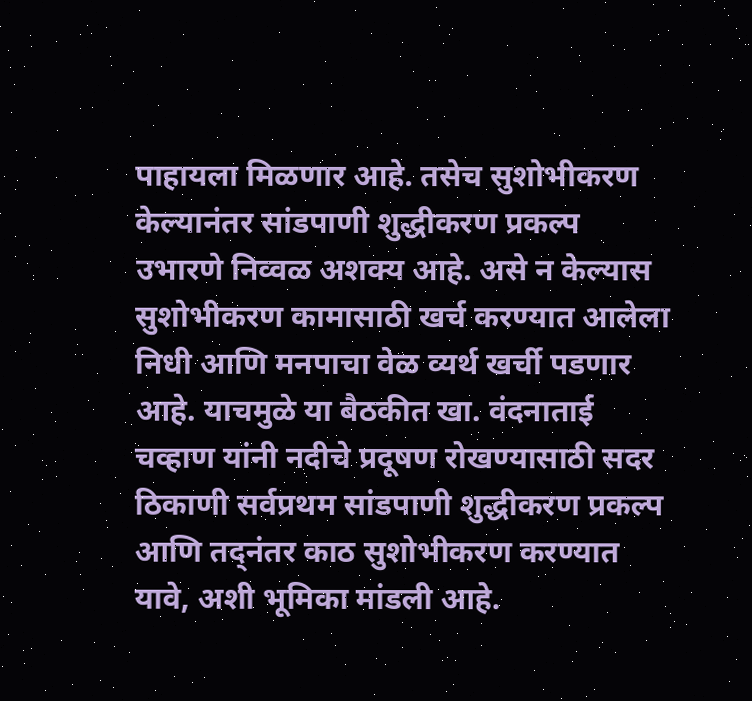पाहायला मिळणार आहे. तसेच सुशोभीकरण केल्यानंतर सांडपाणी शुद्धीकरण प्रकल्प उभारणे निव्वळ अशक्य आहे. असे न केल्यास सुशोभीकरण कामासाठी खर्च करण्यात आलेला निधी आणि मनपाचा वेळ व्यर्थ खर्ची पडणार आहे. याचमुळे या बैठकीत खा. वंदनाताई चव्हाण यांनी नदीचे प्रदूषण रोखण्यासाठी सदर ठिकाणी सर्वप्रथम सांडपाणी शुद्धीकरण प्रकल्प आणि तद्नंतर काठ सुशोभीकरण करण्यात यावे, अशी भूमिका मांडली आहे.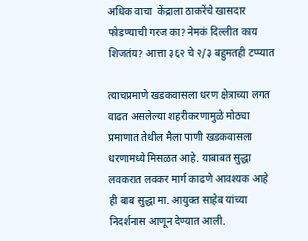अधिक वाचा  केंद्राला ठाकरेंचे खासदार फोडण्याची गरज का? नेमकं दिल्लीत काय शिजतंय? आत्ता ३६२ चे २/३ बहुमतही टप्प्यात

त्याचप्रमाणे खडकवासला धरण क्षेत्राच्या लगत वाढत असलेल्या शहरीकरणामुळे मोठ्या प्रमाणात तेथील मैला पाणी खडकवासला धरणामध्ये मिसळत आहे. याबाबत सुद्धा लवकरात लवकर मार्ग काढणे आवश्यक आहे ही बाब सुद्धा मा. आयुक्त साहेब यांच्या निदर्शनास आणून देण्यात आली.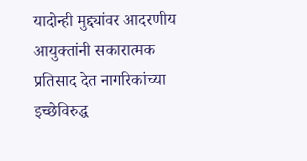यादोन्ही मुद्द्यांवर आदरणीय आयुक्तांनी सकारात्मक प्रतिसाद देत नागरिकांच्या इच्छेविरुद्ध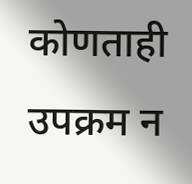कोणताही उपक्रम न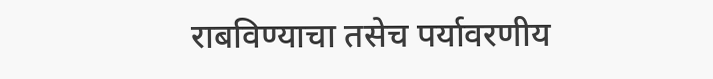राबविण्याचा तसेच पर्यावरणीय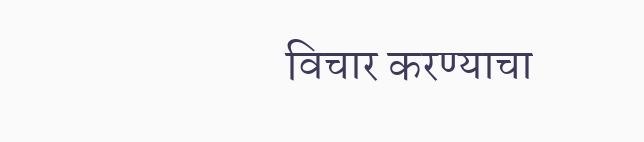विचार करण्याचा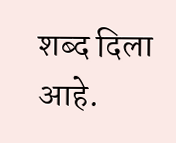शब्द दिला आहे.